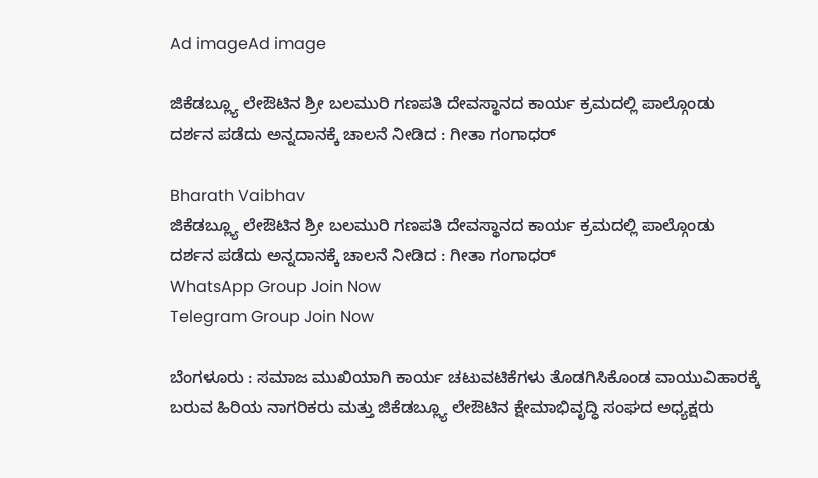Ad imageAd image

ಜಿಕೆಡಬ್ಲ್ಯೂ ಲೇಔಟಿನ ಶ್ರೀ ಬಲಮುರಿ ಗಣಪತಿ ದೇವಸ್ಥಾನದ ಕಾರ್ಯ ಕ್ರಮದಲ್ಲಿ ಪಾಲ್ಗೊಂಡು ದರ್ಶನ ಪಡೆದು ಅನ್ನದಾನಕ್ಕೆ ಚಾಲನೆ ನೀಡಿದ : ಗೀತಾ ಗಂಗಾಧರ್

Bharath Vaibhav
ಜಿಕೆಡಬ್ಲ್ಯೂ ಲೇಔಟಿನ ಶ್ರೀ ಬಲಮುರಿ ಗಣಪತಿ ದೇವಸ್ಥಾನದ ಕಾರ್ಯ ಕ್ರಮದಲ್ಲಿ ಪಾಲ್ಗೊಂಡು ದರ್ಶನ ಪಡೆದು ಅನ್ನದಾನಕ್ಕೆ ಚಾಲನೆ ನೀಡಿದ : ಗೀತಾ ಗಂಗಾಧರ್
WhatsApp Group Join Now
Telegram Group Join Now

ಬೆಂಗಳೂರು : ಸಮಾಜ ಮುಖಿಯಾಗಿ ಕಾರ್ಯ ಚಟುವಟಿಕೆಗಳು ತೊಡಗಿಸಿಕೊಂಡ ವಾಯುವಿಹಾರಕ್ಕೆ ಬರುವ ಹಿರಿಯ ನಾಗರಿಕರು ಮತ್ತು ಜಿಕೆಡಬ್ಲ್ಯೂ ಲೇಔಟಿನ ಕ್ಷೇಮಾಭಿವೃದ್ಧಿ ಸಂಘದ ಅಧ್ಯಕ್ಷರು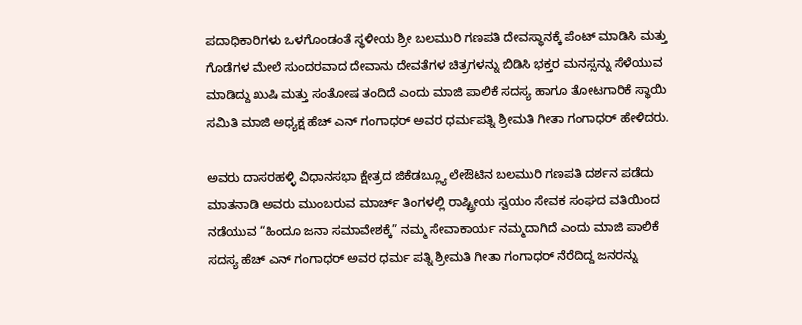ಪದಾಧಿಕಾರಿಗಳು ಒಳಗೊಂಡಂತೆ ಸ್ಥಳೀಯ ಶ್ರೀ ಬಲಮುರಿ ಗಣಪತಿ ದೇವಸ್ಥಾನಕ್ಕೆ ಪೆಂಟ್ ಮಾಡಿಸಿ ಮತ್ತು ಗೊಡೆಗಳ ಮೇಲೆ ಸುಂದರವಾದ ದೇವಾನು ದೇವತೆಗಳ ಚಿತ್ರಗಳನ್ನು ಬಿಡಿಸಿ ಭಕ್ತರ ಮನಸ್ಸನ್ನು ಸೆಳೆಯುವ ಮಾಡಿದ್ದು ಖುಷಿ ಮತ್ತು ಸಂತೋಷ ತಂದಿದೆ ಎಂದು ಮಾಜಿ ಪಾಲಿಕೆ ಸದಸ್ಯ ಹಾಗೂ ತೋಟಗಾರಿಕೆ ಸ್ಥಾಯಿ ಸಮಿತಿ ಮಾಜಿ ಅಧ್ಯಕ್ಷ ಹೆಚ್ ಎನ್ ಗಂಗಾಧರ್ ಅವರ ಧರ್ಮಪತ್ನಿ ಶ್ರೀಮತಿ ಗೀತಾ ಗಂಗಾಧರ್ ಹೇಳಿದರು.

ಅವರು ದಾಸರಹಳ್ಳಿ ವಿಧಾನಸಭಾ ಕ್ಷೇತ್ರದ ಜಿಕೆಡಬ್ಲ್ಯೂ ಲೇಔಟಿನ ಬಲಮುರಿ ಗಣಪತಿ ದರ್ಶನ ಪಡೆದು ಮಾತನಾಡಿ ಅವರು ಮುಂಬರುವ ಮಾರ್ಚ್ ತಿಂಗಳಲ್ಲಿ ರಾಷ್ಟ್ರೀಯ ಸ್ವಯಂ ಸೇವಕ ಸಂಘದ ವತಿಯಿಂದ ನಡೆಯುವ “ಹಿಂದೂ ಜನಾ ಸಮಾವೇಶಕ್ಕೆ” ನಮ್ಮ ಸೇವಾಕಾರ್ಯ ನಮ್ಮದಾಗಿದೆ ಎಂದು ಮಾಜಿ ಪಾಲಿಕೆ ಸದಸ್ಯ ಹೆಚ್ ಎನ್ ಗಂಗಾಧರ್ ಅವರ ಧರ್ಮ ಪತ್ನಿ ಶ್ರೀಮತಿ ಗೀತಾ ಗಂಗಾಧರ್ ನೆರೆದಿದ್ದ ಜನರನ್ನು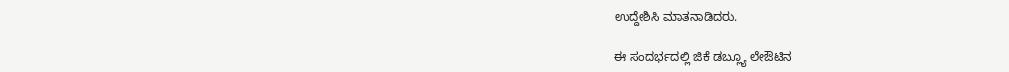ಉದ್ದೇಶಿಸಿ ಮಾತನಾಡಿದರು.

ಈ ಸಂದರ್ಭದಲ್ಲಿ ಜಿಕೆ ಡಬ್ಲ್ಯೂ ಲೇಔಟಿನ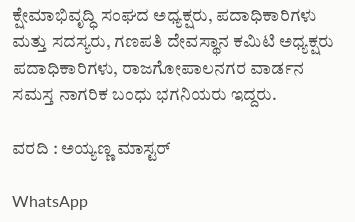ಕ್ಷೇಮಾಭಿವೃದ್ಧಿ ಸಂಘದ ಅಧ್ಯಕ್ಷರು, ಪದಾಧಿಕಾರಿಗಳು ಮತ್ತು ಸದಸ್ಯರು, ಗಣಪತಿ ದೇವಸ್ಥಾನ ಕಮಿಟಿ ಅಧ್ಯಕ್ಷರು ಪದಾಧಿಕಾರಿಗಳು, ರಾಜಗೋಪಾಲನಗರ ವಾರ್ಡನ ಸಮಸ್ತ ನಾಗರಿಕ ಬಂಧು ಭಗನಿಯರು ಇದ್ದರು.

ವರದಿ : ಅಯ್ಯಣ್ಣ ಮಾಸ್ಟರ್

WhatsApp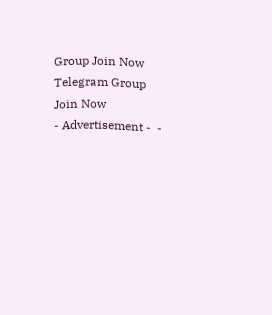Group Join Now
Telegram Group Join Now
- Advertisement -  -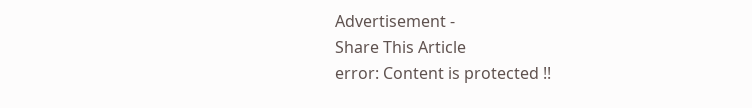Advertisement -
Share This Article
error: Content is protected !!